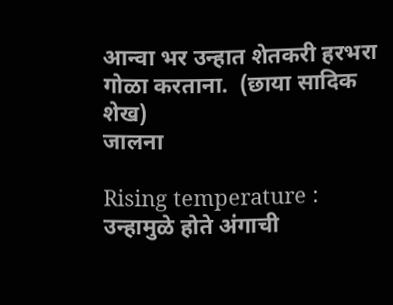आन्वा भर उन्हात शेतकरी हरभरा गोळा करताना.  (छाया सादिक शेख)
जालना

Rising temperature : उन्हामुळे होते अंगाची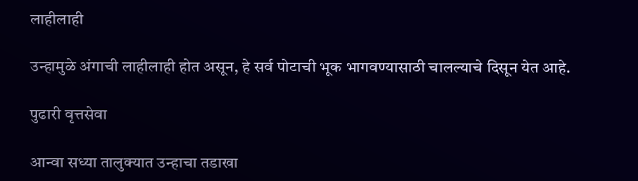लाहीलाही

उन्हामुळे अंगाची लाहीलाही होत असून, हे सर्व पोटाची भूक भागवण्यासाठी चालल्याचे दिसून येत आहे.

पुढारी वृत्तसेवा

आन्वा सध्या तालुक्यात उन्हाचा तडाखा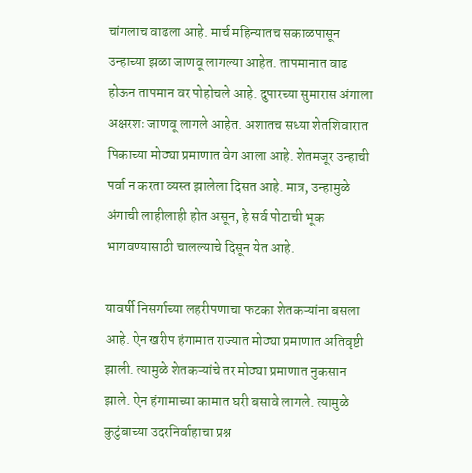चांगलाच वाढला आहे. मार्च महिन्यातच सकाळपासून उन्हाच्या झळा जाणवू लागल्या आहेत. तापमानात वाढ होऊन तापमान वर पोहोचले आहे. दुपारच्या सुमारास अंगाला अक्षरशः जाणवू लागले आहेत. अशातच सध्या शेतशिवारात पिकाच्या मोठ्या प्रमाणात वेग आला आहे. शेतमजूर उन्हाची पर्वा न करता व्यस्त झालेला दिसत आहे. मात्र, उन्हामुळे अंगाची लाहीलाही होत असून, हे सर्व पोटाची भूक भागवण्यासाठी चालल्याचे दिसून येत आहे.

यावर्षी निसर्गाच्या लहरीपणाचा फटका शेतकऱ्यांना बसला आहे. ऐन खरीप हंगामात राज्यात मोठ्या प्रमाणात अतिवृष्टी झाली. त्यामुळे शेतकऱ्यांचे तर मोठ्या प्रमाणात नुकसान झाले. ऐन हंगामाच्या कामात घरी बसावे लागले. त्यामुळे कुटुंबाच्या उदरनिर्वाहाचा प्रश्न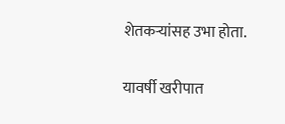शेतकऱ्यांसह उभा होता.

यावर्षी खरीपात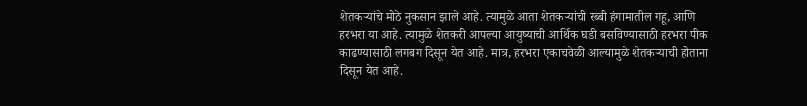शेतकऱ्यांचे मोठे नुकसान झाले आहे. त्यामुळे आता शेतकऱ्यांची रब्बी हंगामातील गहू, आणि हरभरा या आहे. त्यामुळे शेतकरी आपल्या आयुष्याची आर्थिक घडी बसविण्यासाठी हरभरा पीक काढण्यासाठी लगबग दिसून येत आहे. मात्र, हरभरा एकाचवेळी आल्यामुळे शेतकऱ्याची होताना दिसून येत आहे.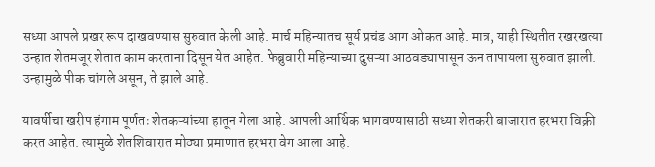सध्या आपले प्रखर रूप दाखवण्यास सुरुवात केली आहे. मार्च महिन्यातच सूर्य प्रचंड आग ओकत आहे. मात्र, याही स्थितीत रखरखत्या उन्हात शेतमजूर शेतात काम करताना दिसून येत आहेत. फेब्रुवारी महिन्याच्या दुसऱ्या आठवड्यापासून ऊन तापायला सुरुवात झाली. उन्हामुळे पीक चांगले असून, ते झाले आहे.

यावर्षीचा खरीप हंगाम पूर्णतः शेतकऱ्यांच्या हातून गेला आहे. आपली आर्थिक भागवण्यासाठी सध्या शेतकरी बाजारात हरभरा विक्री करत आहेत. त्यामुळे शेतशिवारात मोठ्या प्रमाणात हरभरा वेग आला आहे.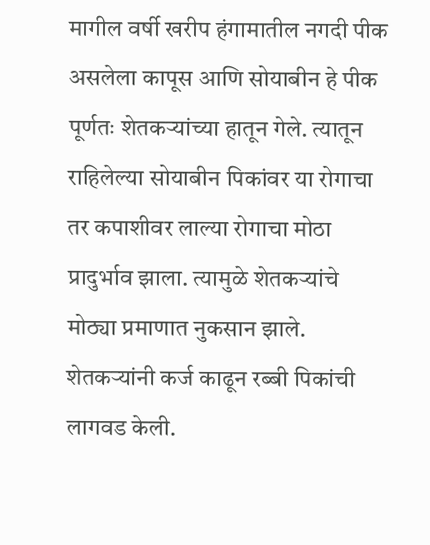मागील वर्षी खरीप हंगामातील नगदी पीक असलेला कापूस आणि सोयाबीन हे पीक पूर्णतः शेतकऱ्यांच्या हातून गेले. त्यातून राहिलेल्या सोयाबीन पिकांवर या रोगाचा तर कपाशीवर लाल्या रोगाचा मोठा प्रादुर्भाव झाला. त्यामुळे शेतकऱ्यांचे मोठ्या प्रमाणात नुकसान झाले. शेतकऱ्यांनी कर्ज काढून रब्बी पिकांची लागवड केली.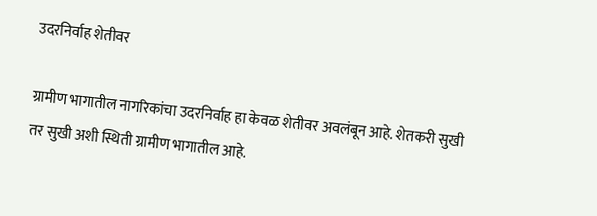उदरनिर्वाह शेतीवर

ग्रामीण भागातील नागरिकांचा उदरनिर्वाह हा केवळ शेतीवर अवलंबून आहे. शेतकरी सुखी तर सुखी अशी स्थिती ग्रामीण भागातील आहे.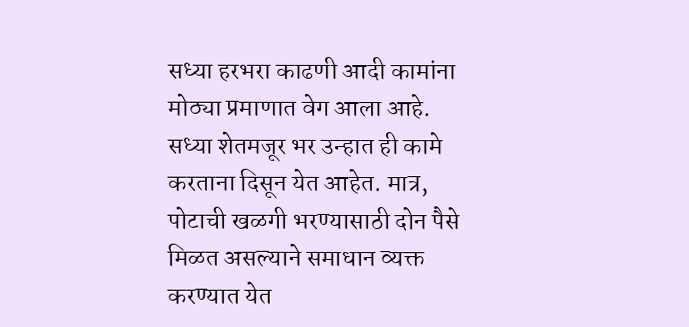सध्या हरभरा काढणी आदी कामांना मोठ्या प्रमाणात वेग आला आहे. सध्या शेतमजूर भर उन्हात ही कामे करताना दिसून येत आहेत. मात्र, पोटाची खळगी भरण्यासाठी दोन पैसे मिळत असल्याने समाधान व्यक्त करण्यात येत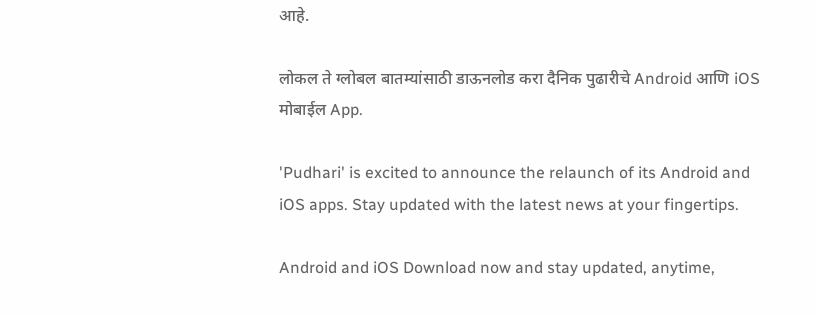आहे.

लोकल ते ग्लोबल बातम्यांसाठी डाऊनलोड करा दैनिक पुढारीचे Android आणि iOS मोबाईल App.

'Pudhari' is excited to announce the relaunch of its Android and iOS apps. Stay updated with the latest news at your fingertips.

Android and iOS Download now and stay updated, anytime,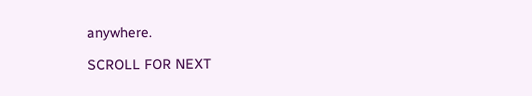anywhere.

SCROLL FOR NEXT